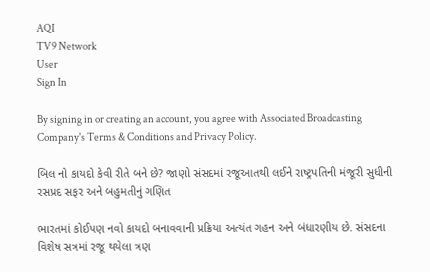AQI
TV9 Network
User
Sign In

By signing in or creating an account, you agree with Associated Broadcasting Company's Terms & Conditions and Privacy Policy.

બિલ નો કાયદો કેવી રીતે બને છે? જાણો સંસદમાં રજૂઆતથી લઈને રાષ્ટ્રપતિની મંજૂરી સુધીની રસપ્રદ સફર અને બહુમતીનું ગણિત

ભારતમાં કોઈપણ નવો કાયદો બનાવવાની પ્રક્રિયા અત્યંત ગહન અને બંધારણીય છે. સંસદના વિશેષ સત્રમાં રજૂ થયેલા ત્રણ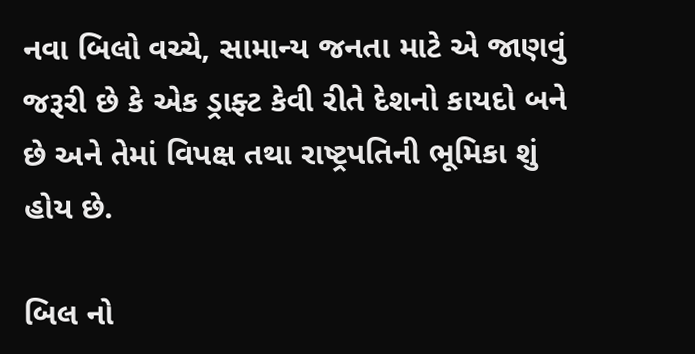નવા બિલો વચ્ચે, સામાન્ય જનતા માટે એ જાણવું જરૂરી છે કે એક ડ્રાફ્ટ કેવી રીતે દેશનો કાયદો બને છે અને તેમાં વિપક્ષ તથા રાષ્ટ્રપતિની ભૂમિકા શું હોય છે.

બિલ નો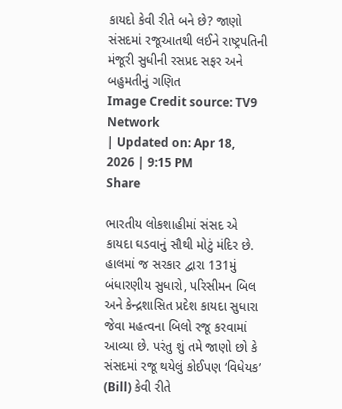કાયદો કેવી રીતે બને છે? જાણો સંસદમાં રજૂઆતથી લઈને રાષ્ટ્રપતિની મંજૂરી સુધીની રસપ્રદ સફર અને બહુમતીનું ગણિત
Image Credit source: TV9 Network
| Updated on: Apr 18, 2026 | 9:15 PM
Share

ભારતીય લોકશાહીમાં સંસદ એ કાયદા ઘડવાનું સૌથી મોટું મંદિર છે. હાલમાં જ સરકાર દ્વારા 131મું બંધારણીય સુધારો, પરિસીમન બિલ અને કેન્દ્રશાસિત પ્રદેશ કાયદા સુધારા જેવા મહત્વના બિલો રજૂ કરવામાં આવ્યા છે. પરંતુ શું તમે જાણો છો કે સંસદમાં રજૂ થયેલું કોઈપણ ‘વિધેયક’ (Bill) કેવી રીતે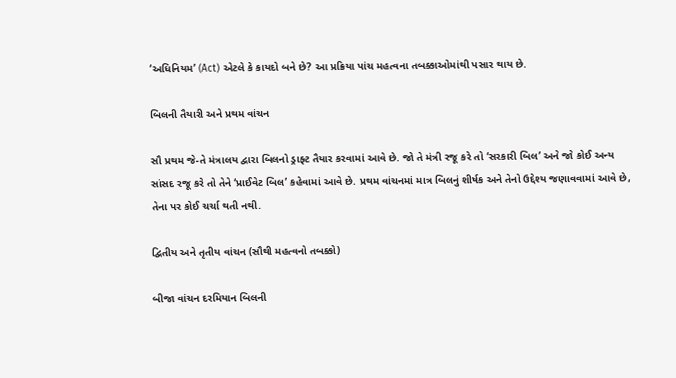‘અધિનિયમ’ (Act) એટલે કે કાયદો બને છે? આ પ્રક્રિયા પાંચ મહત્વના તબક્કાઓમાંથી પસાર થાય છે.

બિલની તૈયારી અને પ્રથમ વાંચન

સૌ પ્રથમ જે-તે મંત્રાલય દ્વારા બિલનો ડ્રાફ્ટ તૈયાર કરવામાં આવે છે. જો તે મંત્રી રજૂ કરે તો ‘સરકારી બિલ’ અને જો કોઈ અન્ય સાંસદ રજૂ કરે તો તેને ‘પ્રાઈવેટ બિલ’ કહેવામાં આવે છે. પ્રથમ વાંચનમાં માત્ર બિલનું શીર્ષક અને તેનો ઉદ્દેશ્ય જણાવવામાં આવે છે, તેના પર કોઈ ચર્ચા થતી નથી.

દ્વિતીય અને તૃતીય વાંચન (સૌથી મહત્વનો તબક્કો)

બીજા વાંચન દરમિયાન બિલની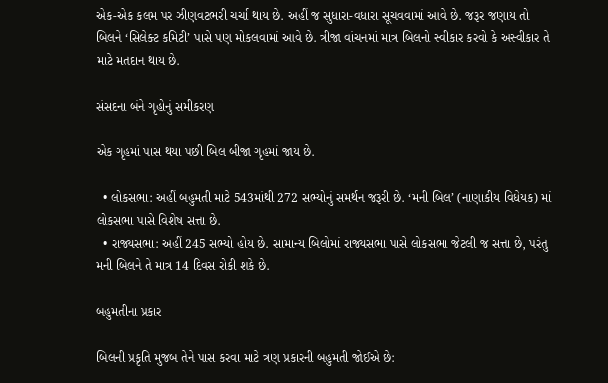એક-એક કલમ પર ઝીણવટભરી ચર્ચા થાય છે. અહીં જ સુધારા-વધારા સૂચવવામાં આવે છે. જરૂર જણાય તો બિલને ‘સિલેક્ટ કમિટી’ પાસે પણ મોકલવામાં આવે છે. ત્રીજા વાંચનમાં માત્ર બિલનો સ્વીકાર કરવો કે અસ્વીકાર તે માટે મતદાન થાય છે.

સંસદના બંને ગૃહોનું સમીકરણ

એક ગૃહમાં પાસ થયા પછી બિલ બીજા ગૃહમાં જાય છે.

  • લોકસભા: અહીં બહુમતી માટે 543માંથી 272 સભ્યોનું સમર્થન જરૂરી છે. ‘મની બિલ’ (નાણાકીય વિધેયક) માં લોકસભા પાસે વિશેષ સત્તા છે.
  • રાજ્યસભા: અહીં 245 સભ્યો હોય છે. સામાન્ય બિલોમાં રાજ્યસભા પાસે લોકસભા જેટલી જ સત્તા છે, પરંતુ મની બિલને તે માત્ર 14 દિવસ રોકી શકે છે.

બહુમતીના પ્રકાર

બિલની પ્રકૃતિ મુજબ તેને પાસ કરવા માટે ત્રણ પ્રકારની બહુમતી જોઈએ છે: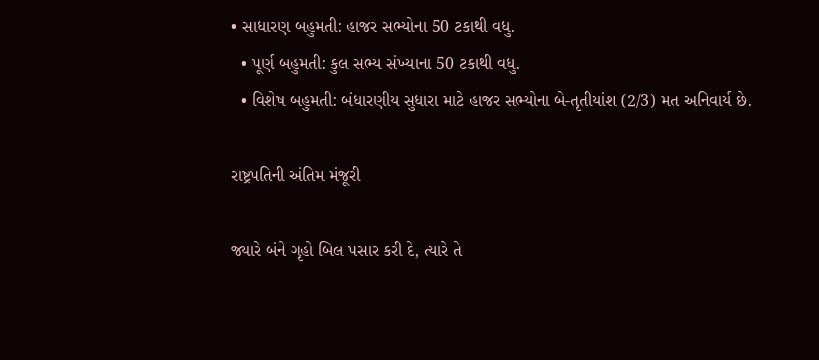• સાધારણ બહુમતી: હાજર સભ્યોના 50 ટકાથી વધુ.
  • પૂર્ણ બહુમતી: કુલ સભ્ય સંખ્યાના 50 ટકાથી વધુ.
  • વિશેષ બહુમતી: બંધારણીય સુધારા માટે હાજર સભ્યોના બે-તૃતીયાંશ (2/3) મત અનિવાર્ય છે.

રાષ્ટ્રપતિની અંતિમ મંજૂરી

જ્યારે બંને ગૃહો બિલ પસાર કરી દે, ત્યારે તે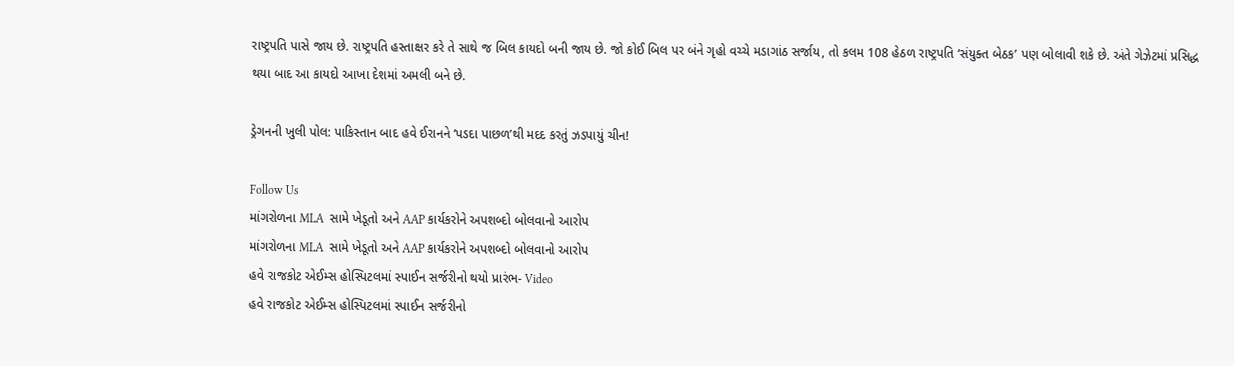રાષ્ટ્રપતિ પાસે જાય છે. રાષ્ટ્રપતિ હસ્તાક્ષર કરે તે સાથે જ બિલ કાયદો બની જાય છે. જો કોઈ બિલ પર બંને ગૃહો વચ્ચે મડાગાંઠ સર્જાય, તો કલમ 108 હેઠળ રાષ્ટ્રપતિ ‘સંયુક્ત બેઠક’ પણ બોલાવી શકે છે. અંતે ગેઝેટમાં પ્રસિદ્ધ થયા બાદ આ કાયદો આખા દેશમાં અમલી બને છે.

ડ્રેગનની ખુલી પોલ: પાકિસ્તાન બાદ હવે ઈરાનને ‘પડદા પાછળ’થી મદદ કરતું ઝડપાયું ચીન!

Follow Us
માંગરોળના MLA  સામે ખેડૂતો અને AAP કાર્યકરોને અપશબ્દો બોલવાનો આરોપ
માંગરોળના MLA  સામે ખેડૂતો અને AAP કાર્યકરોને અપશબ્દો બોલવાનો આરોપ
હવે રાજકોટ એઈમ્સ હોસ્પિટલમાં સ્પાઈન સર્જરીનો થયો પ્રારંભ- Video
હવે રાજકોટ એઈમ્સ હોસ્પિટલમાં સ્પાઈન સર્જરીનો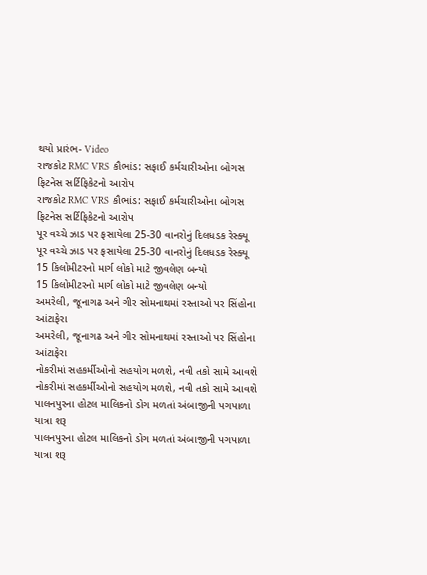થયો પ્રારંભ- Video
રાજકોટ RMC VRS કૌભાંડ: સફાઈ કર્મચારીઓના બોગસ ફિટનેસ સર્ટિફિકેટનો આરોપ
રાજકોટ RMC VRS કૌભાંડ: સફાઈ કર્મચારીઓના બોગસ ફિટનેસ સર્ટિફિકેટનો આરોપ
પૂર વચ્ચે ઝાડ પર ફસાયેલા 25-30 વાનરોનું દિલધડક રેસ્ક્યૂ
પૂર વચ્ચે ઝાડ પર ફસાયેલા 25-30 વાનરોનું દિલધડક રેસ્ક્યૂ
15 કિલોમીટરનો માર્ગ લોકો માટે જીવલેણ બન્યો
15 કિલોમીટરનો માર્ગ લોકો માટે જીવલેણ બન્યો
અમરેલી, જૂનાગઢ અને ગીર સોમનાથમાં રસ્તાઓ પર સિંહોના આંટાફેરા
અમરેલી, જૂનાગઢ અને ગીર સોમનાથમાં રસ્તાઓ પર સિંહોના આંટાફેરા
નોકરીમાં સહકર્મીઓનો સહયોગ મળશે, નવી તકો સામે આવશે
નોકરીમાં સહકર્મીઓનો સહયોગ મળશે, નવી તકો સામે આવશે
પાલનપુરના હોટલ માલિકનો ડોગ મળતાં અંબાજીની પગપાળા યાત્રા શરૂ
પાલનપુરના હોટલ માલિકનો ડોગ મળતાં અંબાજીની પગપાળા યાત્રા શરૂ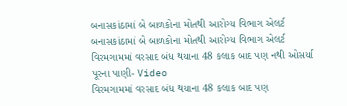બનાસકાંઠામાં બે બાળકોના મોતથી આરોગ્ય વિભાગ એલર્ટ
બનાસકાંઠામાં બે બાળકોના મોતથી આરોગ્ય વિભાગ એલર્ટ
વિરમગામમાં વરસાદ બંધ થયાના 48 કલાક બાદ પણ નથી ઓસર્યા પૂરના પાણી- Video
વિરમગામમાં વરસાદ બંધ થયાના 48 કલાક બાદ પણ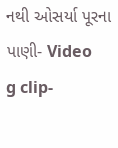નથી ઓસર્યા પૂરના પાણી- Video
g clip-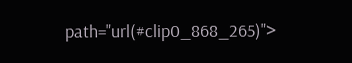path="url(#clip0_868_265)">